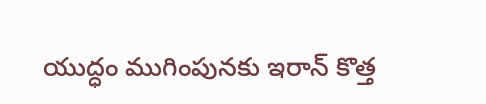యుద్ధం ముగింపునకు ఇరాన్ కొత్త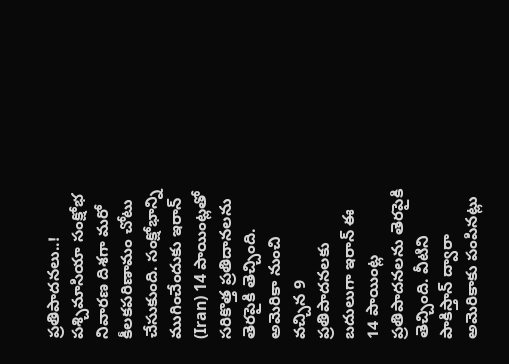ప్రతిపాదనలు..!
పశ్చిమాసియా సంక్షోభ నివారణ దిశగా మరో కీలకపరిణామం చోటు చేసుకుంది. సంక్షోభాన్ని ముగించేందుకు ఇరాన్ (Iran) 14 పాయింట్లతో సరికొత్త ప్రతిదానలను తెరపైకి తెచ్చింది. అమెరికా నుంచి వచ్చిన 9 ప్రతిపాదనలకు బదులుగా ఇరాన్ ఈ 14 పాయింట్ల ప్రతిపాదనలను తెరపైకి తెచ్చింది. వీటిని పాకిస్తాన్ ద్వారా అమెరికాకు పంపినట్లు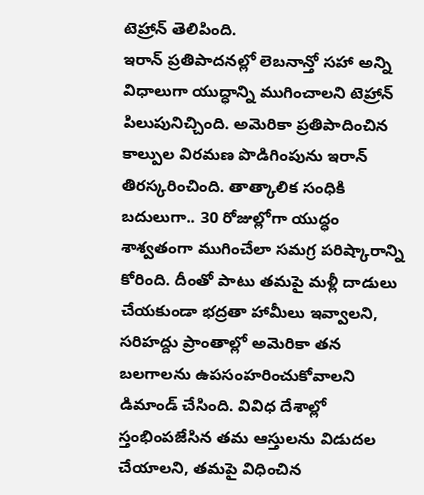టెహ్రాన్ తెలిపింది.
ఇరాన్ ప్రతిపాదనల్లో లెబనాన్తో సహా అన్ని విధాలుగా యుద్ధాన్ని ముగించాలని టెహ్రాన్ పిలుపునిచ్చింది. అమెరికా ప్రతిపాదించిన కాల్పుల విరమణ పొడిగింపును ఇరాన్ తిరస్కరించింది. తాత్కాలిక సంధికి బదులుగా.. 30 రోజుల్లోగా యుద్ధం శాశ్వతంగా ముగించేలా సమగ్ర పరిష్కారాన్ని కోరింది. దీంతో పాటు తమపై మళ్లీ దాడులు చేయకుండా భద్రతా హామీలు ఇవ్వాలని, సరిహద్దు ప్రాంతాల్లో అమెరికా తన బలగాలను ఉపసంహరించుకోవాలని డిమాండ్ చేసింది. వివిధ దేశాల్లో స్తంభింపజేసిన తమ ఆస్తులను విడుదల చేయాలని, తమపై విధించిన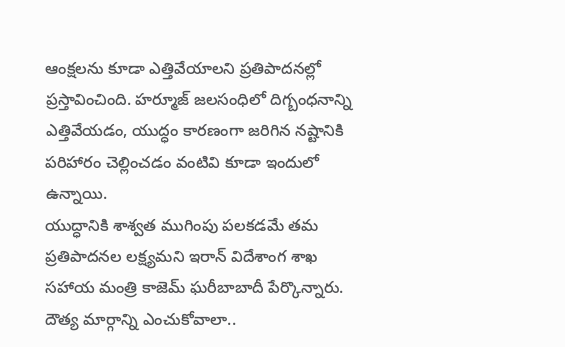ఆంక్షలను కూడా ఎత్తివేయాలని ప్రతిపాదనల్లో ప్రస్తావించింది. హర్మూజ్ జలసంధిలో దిగ్బంధనాన్ని ఎత్తివేయడం, యుద్ధం కారణంగా జరిగిన నష్టానికి పరిహారం చెల్లించడం వంటివి కూడా ఇందులో ఉన్నాయి.
యుద్ధానికి శాశ్వత ముగింపు పలకడమే తమ ప్రతిపాదనల లక్ష్యమని ఇరాన్ విదేశాంగ శాఖ సహాయ మంత్రి కాజెమ్ ఘరీబాబాదీ పేర్కొన్నారు. దౌత్య మార్గాన్ని ఎంచుకోవాలా..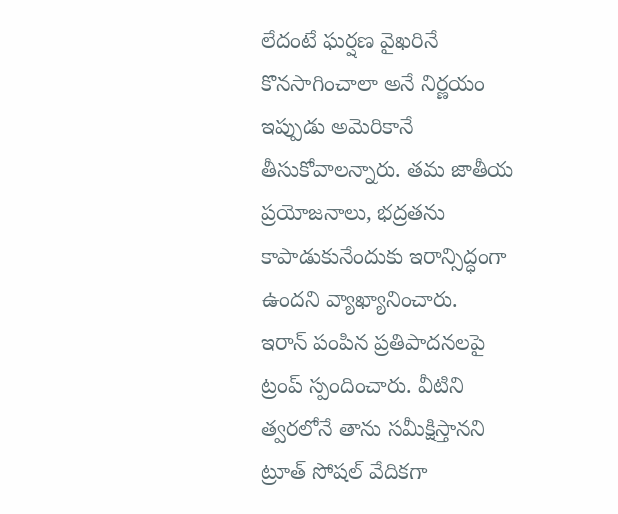లేదంటే ఘర్షణ వైఖరినే కొనసాగించాలా అనే నిర్ణయం ఇప్పుడు అమెరికానే తీసుకోవాలన్నారు. తమ జాతీయ ప్రయోజనాలు, భద్రతను కాపాడుకునేందుకు ఇరాన్సిద్ధంగా ఉందని వ్యాఖ్యానించారు.
ఇరాన్ పంపిన ప్రతిపాదనలపై ట్రంప్ స్పందించారు. వీటిని త్వరలోనే తాను సమీక్షిస్తానని ట్రూత్ సోషల్ వేదికగా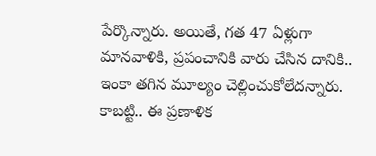పేర్కొన్నారు. అయితే, గత 47 ఏళ్లుగా మానవాళికి, ప్రపంచానికి వారు చేసిన దానికి.. ఇంకా తగిన మూల్యం చెల్లించుకోలేదన్నారు. కాబట్టి.. ఈ ప్రణాళిక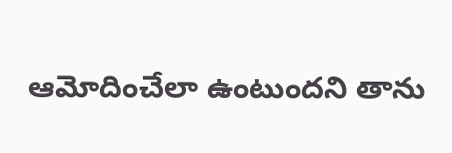ఆమోదించేలా ఉంటుందని తాను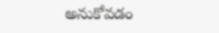అనుకోవడం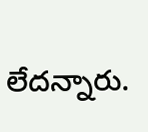లేదన్నారు.